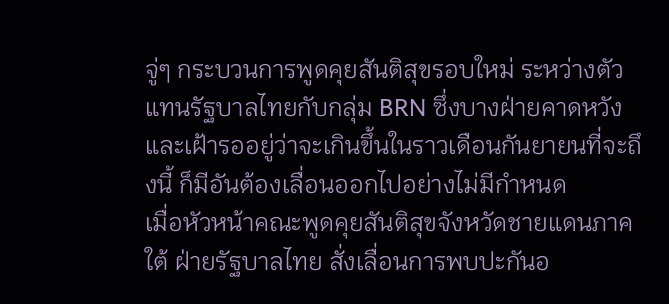จู่ๆ กระบวนการพูดคุยสันติสุขรอบใหม่ ระหว่างตัวแทนรัฐบาลไทยกับกลุ่ม BRN ซึ่งบางฝ่ายคาดหวังและเฝ้ารออยู่ว่าจะเกินขึ้นในราวเดือนกันยายนที่จะถึงนี้ ก็มีอันต้องเลื่อนออกไปอย่างไม่มีกำหนด
เมื่อหัวหน้าคณะพูดคุยสันติสุขจังหวัดชายแดนภาคใต้ ฝ่ายรัฐบาลไทย สั่งเลื่อนการพบปะกันอ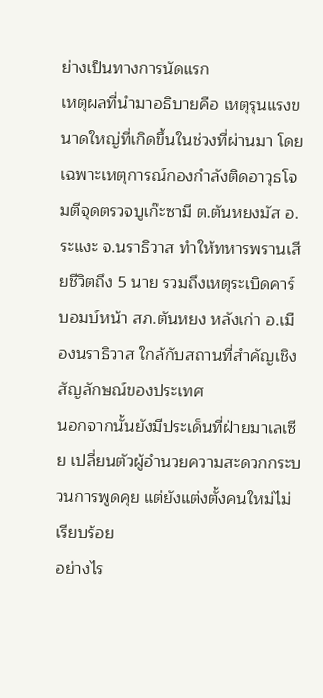ย่างเป็นทางการนัดแรก
เหตุผลที่นำมาอธิบายคือ เหตุรุนแรงขนาดใหญ่ที่เกิดขึ้นในช่วงที่ผ่านมา โดยเฉพาะเหตุการณ์กองกำลังติดอาวุธโจมตีจุดตรวจบูเก๊ะซามี ต.ตันหยงมัส อ.ระแงะ จ.นราธิวาส ทำให้ทหารพรานเสียชีวิตถึง 5 นาย รวมถึงเหตุระเบิดคาร์บอมบ์หน้า สภ.ตันหยง หลังเก่า อ.เมืองนราธิวาส ใกล้กับสถานที่สำคัญเชิงสัญลักษณ์ของประเทศ
นอกจากนั้นยังมีประเด็นที่ฝ่ายมาเลเซีย เปลี่ยนตัวผู้อำนวยความสะดวกกระบวนการพูดคุย แต่ยังแต่งตั้งคนใหม่ไม่เรียบร้อย
อย่างไร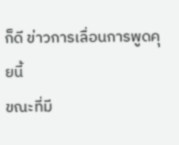ก็ดี ข่าวการเลื่อนการพูดคุยนี้
ขณะที่มี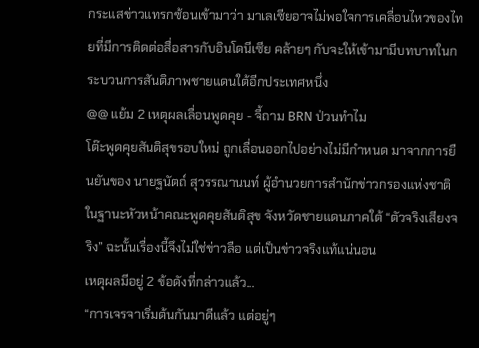กระแสข่าวแทรกซ้อนเข้ามาว่า มาเลเซียอาจไม่พอใจการเคลื่อนไหวของไทยที่มีการติดต่อสื่อสารกับอินโดนีเซีย คล้ายๆ กับจะให้เข้ามามีบทบาทในกระบวนการสันติภาพชายแดนใต้อีกประเทศหนึ่ง
@@ แย้ม 2 เหตุผลเลื่อนพูดคุย - จี้ถาม BRN ป่วนทำไม
โต๊ะพูดคุยสันติสุขรอบใหม่ ถูกเลื่อนออกไปอย่างไม่มีกำหนด มาจากการยืนยันของ นายฐนัตถ์ สุวรรณานนท์ ผู้อำนวยการสำนักข่าวกรองแห่งชาติ ในฐานะหัวหน้าคณะพูดคุยสันติสุข จังหวัดชายแดนภาคใต้ “ตัวจริงเสียงจริง” ฉะนั้นเรื่องนี้จึงไม่ใช่ข่าวลือ แต่เป็นข่าวจริงแท้แน่นอน
เหตุผลมีอยู่ 2 ข้อดังที่กล่าวแล้ว...
“การเจรจาเริ่มต้นกันมาดีแล้ว แต่อยู่ๆ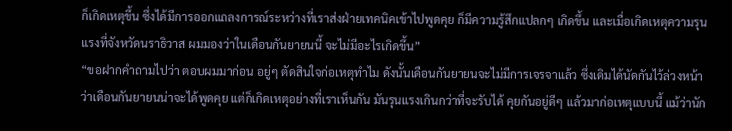ก็เกิดเหตุขึ้น ซึ่งได้มีการออกแถลงการณ์ระหว่างที่เราส่งฝ่ายเทคนิคเข้าไปพูดคุย ก็มีความรู้สึกแปลกๆ เกิดขึ้น และเมื่อเกิดเหตุความรุนแรงที่จังหวัดนราธิวาส ผมมองว่าในเดือนกันยายนนี้ จะไม่มีอะไรเกิดขึ้น”
“ขอฝากคำถามไปว่า ตอบผมมาก่อน อยู่ๆ ตัดสินใจก่อเหตุทำไม ดังนั้นเดือนกันยายนจะไม่มีการเจรจาแล้ว ซึ่งเดิมได้นัดกันไว้ล่วงหน้าว่าเดือนกันยายนน่าจะได้พูดคุย แต่ก็เกิดเหตุอย่างที่เราเห็นกัน มันรุนแรงเกินกว่าที่จะรับได้ คุยกันอยู่ดีๆ แล้วมาก่อเหตุแบบนี้ แม้ว่านัก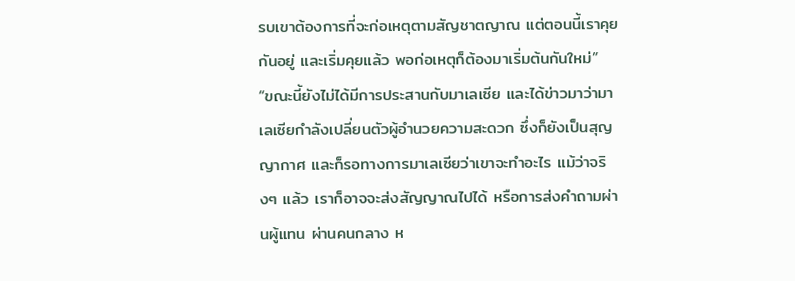รบเขาต้องการที่จะก่อเหตุตามสัญชาตญาณ แต่ตอนนี้เราคุยกันอยู่ และเริ่มคุยแล้ว พอก่อเหตุก็ต้องมาเริ่มต้นกันใหม่”
“ขณะนี้ยังไม่ได้มีการประสานกับมาเลเซีย และได้ข่าวมาว่ามาเลเซียกำลังเปลี่ยนตัวผู้อำนวยความสะดวก ซึ่งก็ยังเป็นสุญญากาศ และก็รอทางการมาเลเซียว่าเขาจะทำอะไร แม้ว่าจริงๆ แล้ว เราก็อาจจะส่งสัญญาณไปได้ หรือการส่งคำถามผ่านผู้แทน ผ่านคนกลาง ห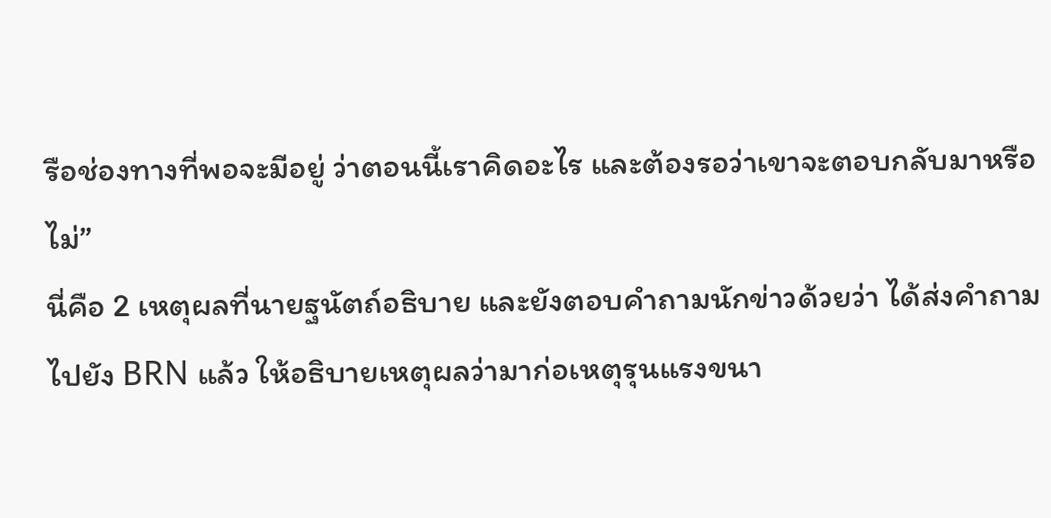รือช่องทางที่พอจะมีอยู่ ว่าตอนนี้เราคิดอะไร และต้องรอว่าเขาจะตอบกลับมาหรือไม่”
นี่คือ 2 เหตุผลที่นายฐนัตถ์อธิบาย และยังตอบคำถามนักข่าวด้วยว่า ได้ส่งคำถามไปยัง BRN แล้ว ให้อธิบายเหตุผลว่ามาก่อเหตุรุนแรงขนา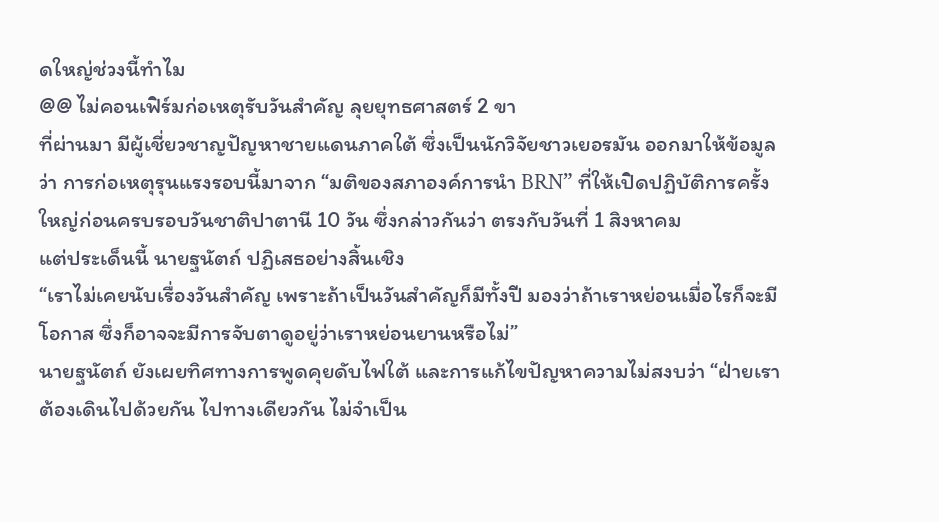ดใหญ่ช่วงนี้ทำไม
@@ ไม่คอนเฟิร์มก่อเหตุรับวันสำคัญ ลุยยุทธศาสตร์ 2 ขา
ที่ผ่านมา มีผู้เชี่ยวชาญปัญหาชายแดนภาคใต้ ซึ่งเป็นนักวิจัยชาวเยอรมัน ออกมาให้ข้อมูลว่า การก่อเหตุรุนแรงรอบนี้มาจาก “มติของสภาองค์การนำ BRN” ที่ให้เปิดปฏิบัติการครั้งใหญ่ก่อนครบรอบวันชาติปาตานี 10 วัน ซึ่งกล่าวกันว่า ตรงกับวันที่ 1 สิงหาคม
แต่ประเด็นนี้ นายฐนัตถ์ ปฏิเสธอย่างสิ้นเชิง
“เราไม่เคยนับเรื่องวันสำคัญ เพราะถ้าเป็นวันสำคัญก็มีทั้งปี มองว่าถ้าเราหย่อนเมื่อไรก็จะมีโอกาส ซึ่งก็อาจจะมีการจับตาดูอยู่ว่าเราหย่อนยานหรือไม่”
นายฐนัตถ์ ยังเผยทิศทางการพูดคุยดับไฟใต้ และการแก้ไขปัญหาความไม่สงบว่า “ฝ่ายเราต้องเดินไปด้วยกัน ไปทางเดียวกัน ไม่จำเป็น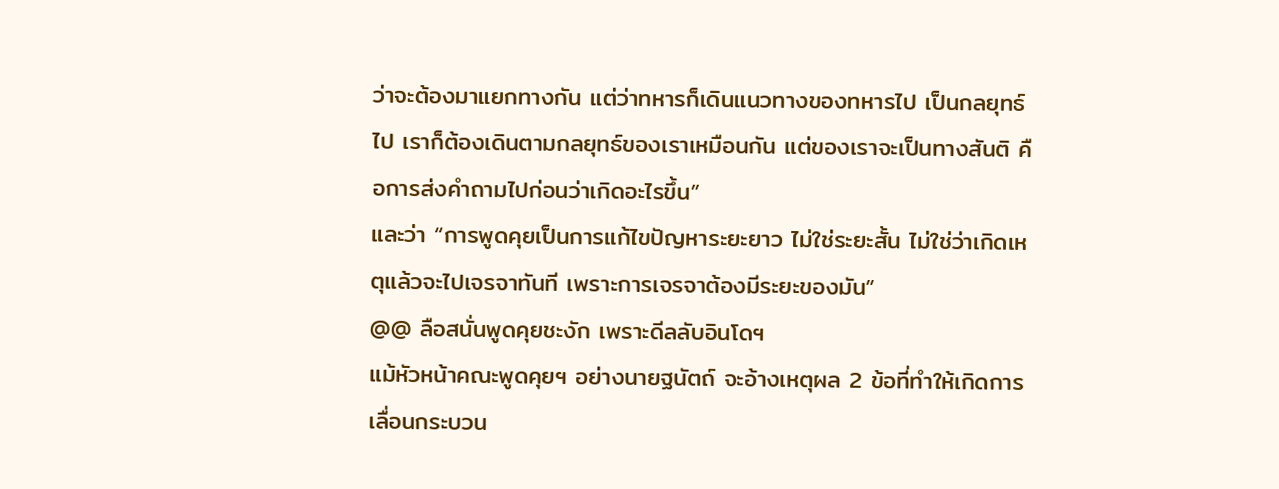ว่าจะต้องมาแยกทางกัน แต่ว่าทหารก็เดินแนวทางของทหารไป เป็นกลยุทธ์ไป เราก็ต้องเดินตามกลยุทธ์ของเราเหมือนกัน แต่ของเราจะเป็นทางสันติ คือการส่งคำถามไปก่อนว่าเกิดอะไรขึ้น”
และว่า “การพูดคุยเป็นการแก้ไขปัญหาระยะยาว ไม่ใช่ระยะสั้น ไม่ใช่ว่าเกิดเหตุแล้วจะไปเจรจาทันที เพราะการเจรจาต้องมีระยะของมัน”
@@ ลือสนั่นพูดคุยชะงัก เพราะดีลลับอินโดฯ
แม้หัวหน้าคณะพูดคุยฯ อย่างนายฐนัตถ์ จะอ้างเหตุผล 2 ข้อที่ทำให้เกิดการเลื่อนกระบวน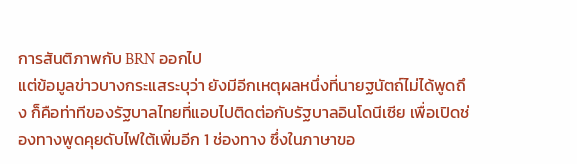การสันติภาพกับ BRN ออกไป
แต่ข้อมูลข่าวบางกระแสระบุว่า ยังมีอีกเหตุผลหนึ่งที่นายฐนัตถ์ไม่ได้พูดถึง ก็คือท่าทีของรัฐบาลไทยที่แอบไปติดต่อกับรัฐบาลอินโดนีเซีย เพื่อเปิดช่องทางพูดคุยดับไฟใต้เพิ่มอีก 1 ช่องทาง ซึ่งในภาษาขอ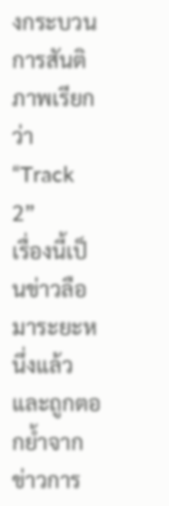งกระบวนการสันติภาพเรียกว่า “Track 2”
เรื่องนี้เป็นข่าวลือมาระยะหนึ่งแล้ว และถูกตอกย้ำจากข่าวการ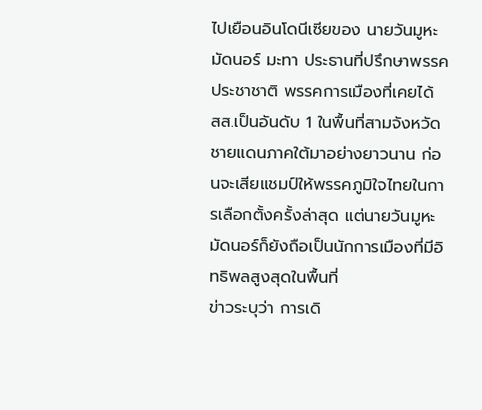ไปเยือนอินโดนีเซียของ นายวันมูหะมัดนอร์ มะทา ประธานที่ปรึกษาพรรคประชาชาติ พรรคการเมืองที่เคยได้ สส.เป็นอันดับ 1 ในพื้นที่สามจังหวัดชายแดนภาคใต้มาอย่างยาวนาน ก่อนจะเสียแชมป์ให้พรรคภูมิใจไทยในการเลือกตั้งครั้งล่าสุด แต่นายวันมูหะมัดนอร์ก็ยังถือเป็นนักการเมืองที่มีอิทธิพลสูงสุดในพื้นที่
ข่าวระบุว่า การเดิ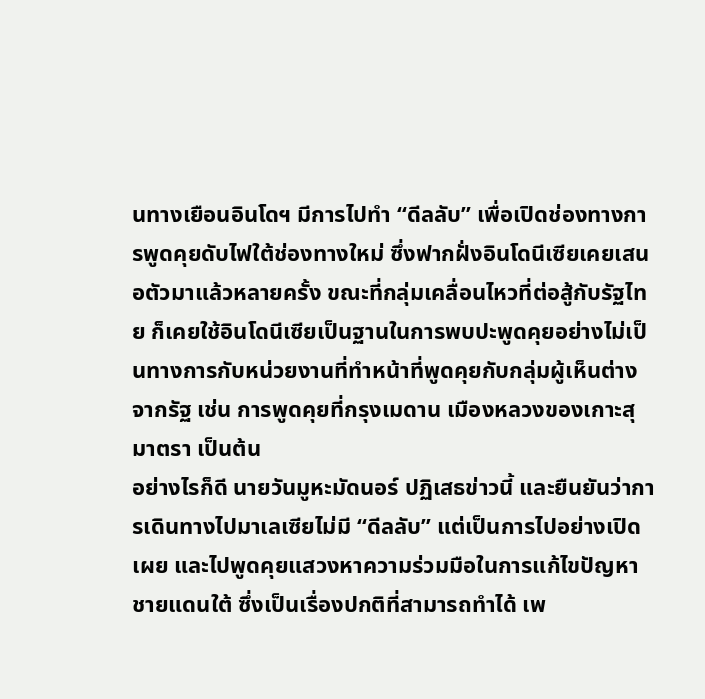นทางเยือนอินโดฯ มีการไปทำ “ดีลลับ” เพื่อเปิดช่องทางการพูดคุยดับไฟใต้ช่องทางใหม่ ซึ่งฟากฝั่งอินโดนีเซียเคยเสนอตัวมาแล้วหลายครั้ง ขณะที่กลุ่มเคลื่อนไหวที่ต่อสู้กับรัฐไทย ก็เคยใช้อินโดนีเซียเป็นฐานในการพบปะพูดคุยอย่างไม่เป็นทางการกับหน่วยงานที่ทำหน้าที่พูดคุยกับกลุ่มผู้เห็นต่างจากรัฐ เช่น การพูดคุยที่กรุงเมดาน เมืองหลวงของเกาะสุมาตรา เป็นต้น
อย่างไรก็ดี นายวันมูหะมัดนอร์ ปฏิเสธข่าวนี้ และยืนยันว่าการเดินทางไปมาเลเซียไม่มี “ดีลลับ” แต่เป็นการไปอย่างเปิดเผย และไปพูดคุยแสวงหาความร่วมมือในการแก้ไขปัญหาชายแดนใต้ ซึ่งเป็นเรื่องปกติที่สามารถทำได้ เพ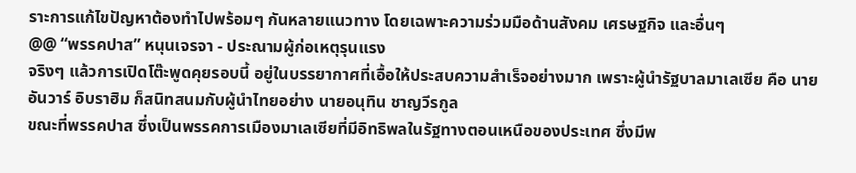ราะการแก้ไขปัญหาต้องทำไปพร้อมๆ กันหลายแนวทาง โดยเฉพาะความร่วมมือด้านสังคม เศรษฐกิจ และอื่นๆ
@@ “พรรคปาส” หนุนเจรจา - ประณามผู้ก่อเหตุรุนแรง
จริงๆ แล้วการเปิดโต๊ะพูดคุยรอบนี้ อยู่ในบรรยากาศที่เอื้อให้ประสบความสำเร็จอย่างมาก เพราะผู้นำรัฐบาลมาเลเซีย คือ นายอันวาร์ อิบราฮิม ก็สนิทสนมกับผู้นำไทยอย่าง นายอนุทิน ชาญวีรกูล
ขณะที่พรรคปาส ซึ่งเป็นพรรคการเมืองมาเลเซียที่มีอิทธิพลในรัฐทางตอนเหนือของประเทศ ซึ่งมีพ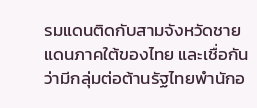รมแดนติดกับสามจังหวัดชายแดนภาคใต้ของไทย และเชื่อกันว่ามีกลุ่มต่อต้านรัฐไทยพำนักอ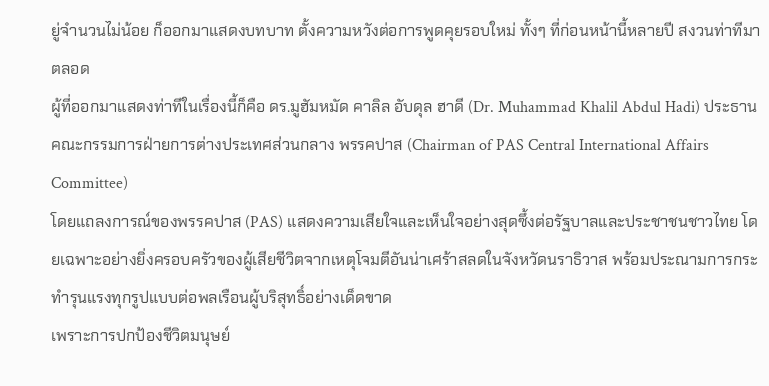ยู่จำนวนไม่น้อย ก็ออกมาแสดงบทบาท ตั้งความหวังต่อการพูดคุยรอบใหม่ ทั้งๆ ที่ก่อนหน้านี้หลายปี สงวนท่าทีมาตลอด
ผู้ที่ออกมาแสดงท่าทีในเรื่องนี้ก็คือ ดร.มูฮัมหมัด คาลิล อับดุล ฮาดี (Dr. Muhammad Khalil Abdul Hadi) ประธานคณะกรรมการฝ่ายการต่างประเทศส่วนกลาง พรรคปาส (Chairman of PAS Central International Affairs Committee)
โดยแถลงการณ์ของพรรคปาส (PAS) แสดงความเสียใจและเห็นใจอย่างสุดซึ้งต่อรัฐบาลและประชาชนชาวไทย โดยเฉพาะอย่างยิ่งครอบครัวของผู้เสียชีวิตจากเหตุโจมตีอันน่าเศร้าสลดในจังหวัดนราธิวาส พร้อมประณามการกระทำรุนแรงทุกรูปแบบต่อพลเรือนผู้บริสุทธิ์อย่างเด็ดขาด
เพราะการปกป้องชีวิตมนุษย์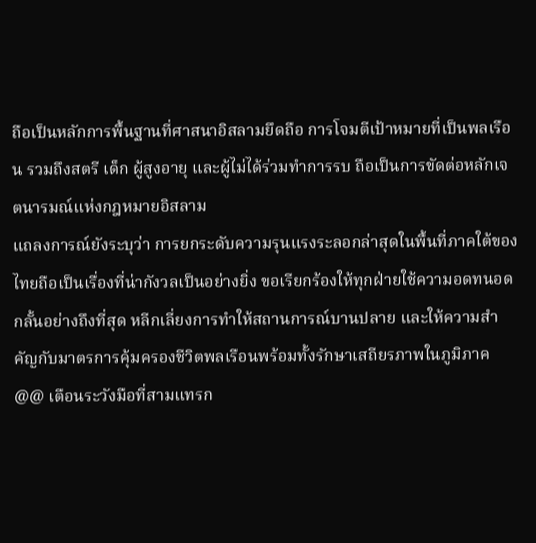ถือเป็นหลักการพื้นฐานที่ศาสนาอิสลามยึดถือ การโจมตีเป้าหมายที่เป็นพลเรือน รวมถึงสตรี เด็ก ผู้สูงอายุ และผู้ไม่ได้ร่วมทำการรบ ถือเป็นการขัดต่อหลักเจตนารมณ์แห่งกฎหมายอิสลาม
แถลงการณ์ยังระบุว่า การยกระดับความรุนแรงระลอกล่าสุดในพื้นที่ภาคใต้ของไทยถือเป็นเรื่องที่น่ากังวลเป็นอย่างยิ่ง ขอเรียกร้องให้ทุกฝ่ายใช้ความอดทนอดกลั้นอย่างถึงที่สุด หลีกเลี่ยงการทำให้สถานการณ์บานปลาย และให้ความสำคัญกับมาตรการคุ้มครองชีวิตพลเรือนพร้อมทั้งรักษาเสถียรภาพในภูมิภาค
@@ เตือนระวังมือที่สามแทรก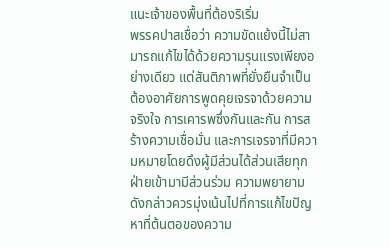แนะเจ้าของพื้นที่ต้องริเริ่ม
พรรคปาสเชื่อว่า ความขัดแย้งนี้ไม่สามารถแก้ไขได้ด้วยความรุนแรงเพียงอย่างเดียว แต่สันติภาพที่ยั่งยืนจำเป็นต้องอาศัยการพูดคุยเจรจาด้วยความจริงใจ การเคารพซึ่งกันและกัน การสร้างความเชื่อมั่น และการเจรจาที่มีความหมายโดยดึงผู้มีส่วนได้ส่วนเสียทุกฝ่ายเข้ามามีส่วนร่วม ความพยายามดังกล่าวควรมุ่งเน้นไปที่การแก้ไขปัญหาที่ต้นตอของความ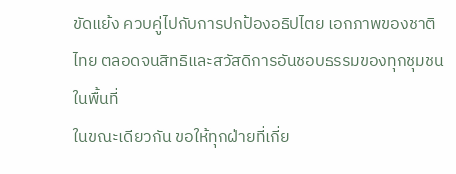ขัดแย้ง ควบคู่ไปกับการปกป้องอธิปไตย เอกภาพของชาติไทย ตลอดจนสิทธิและสวัสดิการอันชอบธรรมของทุกชุมชนในพื้นที่
ในขณะเดียวกัน ขอให้ทุกฝ่ายที่เกี่ย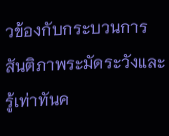วข้องกับกระบวนการสันติภาพระมัดระวังและรู้เท่าทันค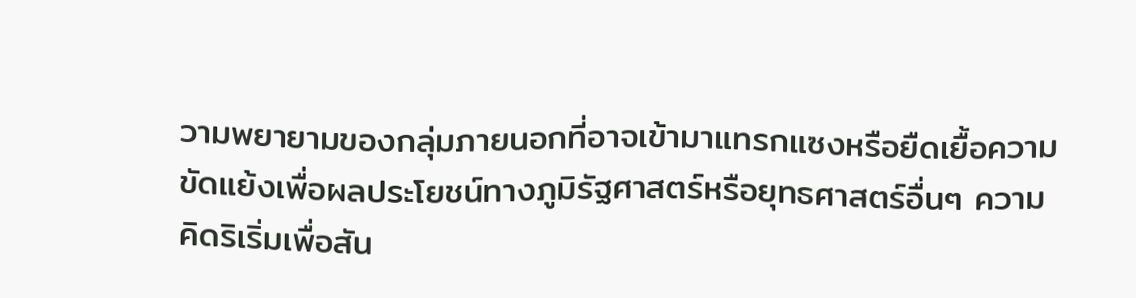วามพยายามของกลุ่มภายนอกที่อาจเข้ามาแทรกแซงหรือยืดเยื้อความขัดแย้งเพื่อผลประโยชน์ทางภูมิรัฐศาสตร์หรือยุทธศาสตร์อื่นๆ ความคิดริเริ่มเพื่อสัน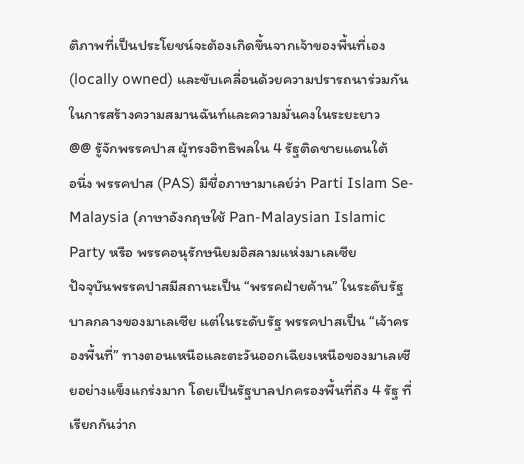ติภาพที่เป็นประโยชน์จะต้องเกิดขึ้นจากเจ้าของพื้นที่เอง (locally owned) และขับเคลื่อนด้วยความปรารถนาร่วมกันในการสร้างความสมานฉันท์และความมั่นคงในระยะยาว
@@ รูัจักพรรคปาส ผู้ทรงอิทธิพลใน 4 รัฐติดชายแดนใต้
อนึ่ง พรรคปาส (PAS) มีชื่อภาษามาเลย์ว่า Parti Islam Se-Malaysia (ภาษาอังกฤษใช้ Pan-Malaysian Islamic Party หรือ พรรคอนุรักษนิยมอิสลามแห่งมาเลเซีย
ปัจจุบันพรรคปาสมีสถานะเป็น “พรรคฝ่ายค้าน” ในระดับรัฐบาลกลางของมาเลเซีย แต่ในระดับรัฐ พรรคปาสเป็น “เจ้าครองพื้นที่” ทางตอนเหนือและตะวันออกเฉียงเหนือของมาเลเซียอย่างแข็งแกร่งมาก โดยเป็นรัฐบาลปกครองพื้นที่ถึง 4 รัฐ ที่เรียกกันว่าก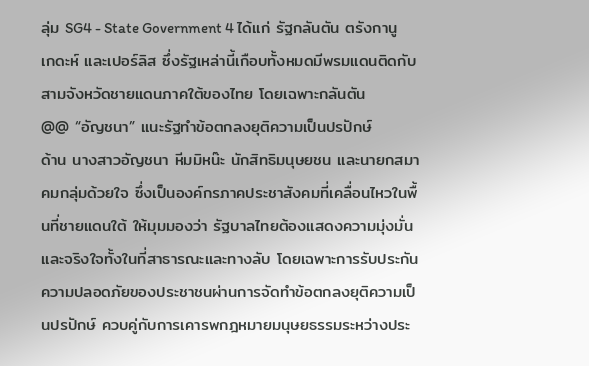ลุ่ม SG4 - State Government 4 ได้แก่ รัฐกลันตัน ตรังกานู เกดะห์ และเปอร์ลิส ซึ่งรัฐเหล่านี้เกือบทั้งหมดมีพรมแดนติดกับสามจังหวัดชายแดนภาคใต้ของไทย โดยเฉพาะกลันตัน
@@ “อัญชนา” แนะรัฐทำข้อตกลงยุติความเป็นปรปักษ์
ด้าน นางสาวอัญชนา หีมมิหน๊ะ นักสิทธิมนุษยชน และนายกสมาคมกลุ่มด้วยใจ ซึ่งเป็นองค์กรภาคประชาสังคมที่เคลื่อนไหวในพื้นที่ชายแดนใต้ ให้มุมมองว่า รัฐบาลไทยต้องแสดงความมุ่งมั่นและจริงใจทั้งในที่สาธารณะและทางลับ โดยเฉพาะการรับประกันความปลอดภัยของประชาชนผ่านการจัดทำข้อตกลงยุติความเป็นปรปักษ์ ควบคู่กับการเคารพกฎหมายมนุษยธรรมระหว่างประ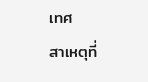เทศ
สาเหตุที่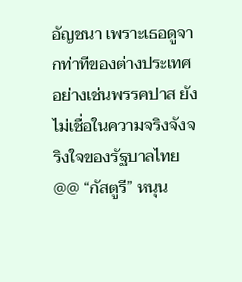อัญชนา เพราะเธอดูจากท่าทีของต่างประเทศ อย่างเช่นพรรคปาส ยังไม่เชื่อในความจริงจังจริงใจของรัฐบาลไทย
@@ “กัสตูรี” หนุน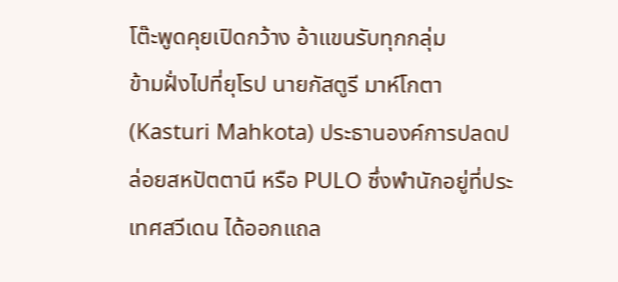โต๊ะพูดคุยเปิดกว้าง อ้าแขนรับทุกกลุ่ม
ข้ามฝั่งไปที่ยุโรป นายกัสตูรี มาห์โกตา (Kasturi Mahkota) ประธานองค์การปลดปล่อยสหปัตตานี หรือ PULO ซึ่งพำนักอยู่ที่ประเทศสวีเดน ได้ออกแถล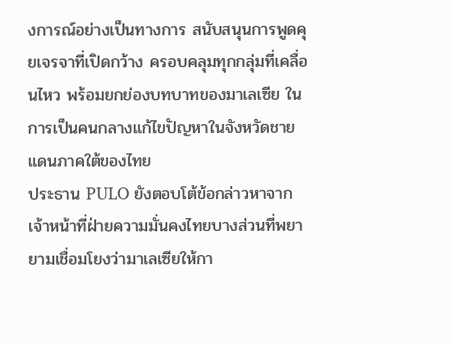งการณ์อย่างเป็นทางการ สนับสนุนการพูดคุยเจรจาที่เปิดกว้าง ครอบคลุมทุกกลุ่มที่เคลื่อนไหว พร้อมยกย่องบทบาทของมาเลเซีย ในการเป็นคนกลางแก้ไขปัญหาในจังหวัดชายแดนภาคใต้ของไทย
ประธาน PULO ยังตอบโต้ข้อกล่าวหาจากเจ้าหน้าที่ฝ่ายความมั่นคงไทยบางส่วนที่พยายามเชื่อมโยงว่ามาเลเซียให้กา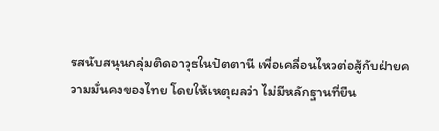รสนับสนุนกลุ่มติดอาวุธในปัตตานี เพื่อเคลื่อนไหวต่อสู้กับฝ่ายความมั่นคงของไทย โดยให้เหตุผลว่า ไม่มีหลักฐานที่ยืน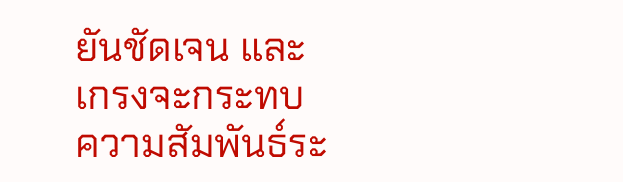ยันชัดเจน และเกรงจะกระทบความสัมพันธ์ระ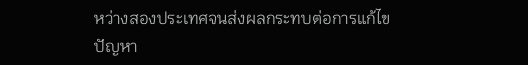หว่างสองประเทศจนส่งผลกระทบต่อการแก้ไขปัญหา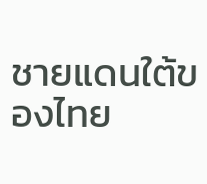ชายแดนใต้ของไทย